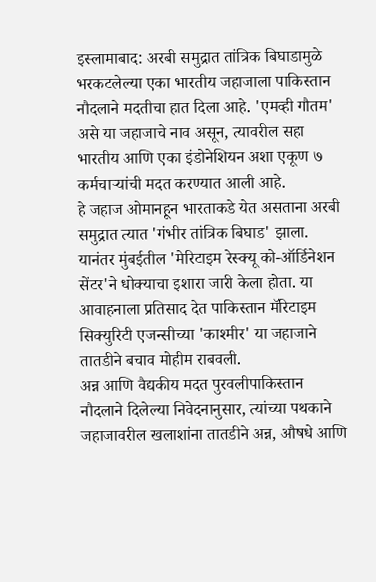इस्लामाबाद: अरबी समुद्रात तांत्रिक बिघाडामुळे भरकटलेल्या एका भारतीय जहाजाला पाकिस्तान नौदलाने मदतीचा हात दिला आहे. 'एमव्ही गौतम' असे या जहाजाचे नाव असून, त्यावरील सहा भारतीय आणि एका इंडोनेशियन अशा एकूण ७ कर्मचाऱ्यांची मदत करण्यात आली आहे.
हे जहाज ओमानहून भारताकडे येत असताना अरबी समुद्रात त्यात 'गंभीर तांत्रिक बिघाड' झाला. यानंतर मुंबईतील 'मेरिटाइम रेस्क्यू को-ऑर्डिनेशन सेंटर'ने धोक्याचा इशारा जारी केला होता. या आवाहनाला प्रतिसाद देत पाकिस्तान मॅरिटाइम सिक्युरिटी एजन्सीच्या 'काश्मीर' या जहाजाने तातडीने बचाव मोहीम राबवली.
अन्न आणि वैद्यकीय मदत पुरवलीपाकिस्तान नौदलाने दिलेल्या निवेदनानुसार, त्यांच्या पथकाने जहाजावरील खलाशांना तातडीने अन्न, औषधे आणि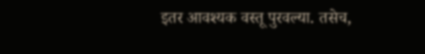इतर आवश्यक वस्तू पुरवल्या. तसेच,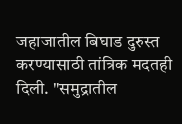जहाजातील बिघाड दुरुस्त करण्यासाठी तांत्रिक मदतही दिली. "समुद्रातील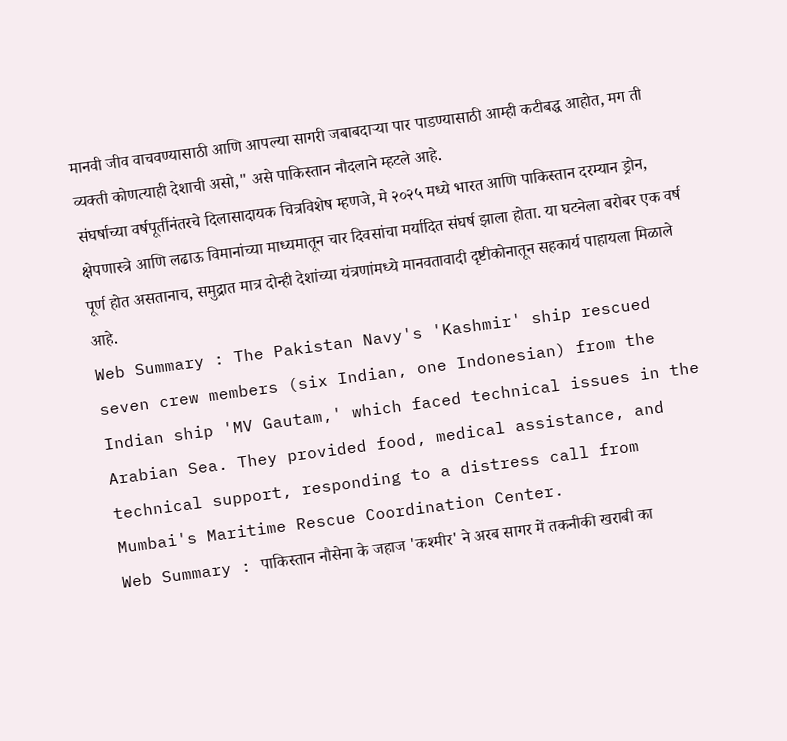मानवी जीव वाचवण्यासाठी आणि आपल्या सागरी जबाबदाऱ्या पार पाडण्यासाठी आम्ही कटीबद्ध आहोत, मग ती व्यक्ती कोणत्याही देशाची असो," असे पाकिस्तान नौदलाने म्हटले आहे.
संघर्षाच्या वर्षपूर्तीनंतरचे दिलासादायक चित्रविशेष म्हणजे, मे २०२५ मध्ये भारत आणि पाकिस्तान दरम्यान ड्रोन, क्षेपणास्त्रे आणि लढाऊ विमानांच्या माध्यमातून चार दिवसांचा मर्यादित संघर्ष झाला होता. या घटनेला बरोबर एक वर्ष पूर्ण होत असतानाच, समुद्रात मात्र दोन्ही देशांच्या यंत्रणांमध्ये मानवतावादी दृष्टीकोनातून सहकार्य पाहायला मिळाले आहे.
Web Summary : The Pakistan Navy's 'Kashmir' ship rescued seven crew members (six Indian, one Indonesian) from the Indian ship 'MV Gautam,' which faced technical issues in the Arabian Sea. They provided food, medical assistance, and technical support, responding to a distress call from Mumbai's Maritime Rescue Coordination Center.
Web Summary : पाकिस्तान नौसेना के जहाज 'कश्मीर' ने अरब सागर में तकनीकी खराबी का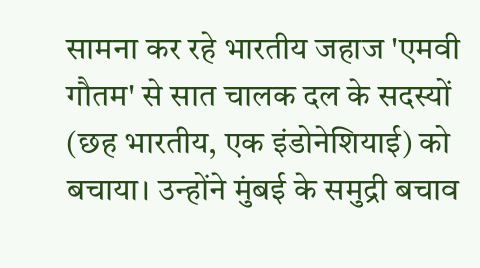सामना कर रहे भारतीय जहाज 'एमवी गौतम' से सात चालक दल के सदस्यों (छह भारतीय, एक इंडोनेशियाई) को बचाया। उन्होंने मुंबई के समुद्री बचाव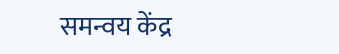समन्वय केंद्र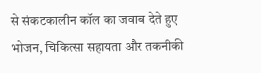से संकटकालीन कॉल का जवाब देते हुए भोजन, चिकित्सा सहायता और तकनीकी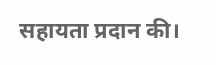सहायता प्रदान की।